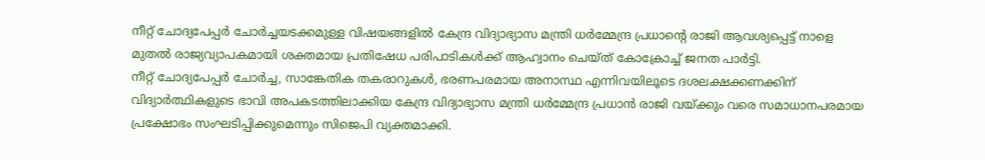നീറ്റ് ചോദ്യപേപ്പർ ചോർച്ചയടക്കമുള്ള വിഷയങ്ങളിൽ കേന്ദ്ര വിദ്യാഭ്യാസ മന്ത്രി ധർമ്മേന്ദ്ര പ്രധാന്റെ രാജി ആവശ്യപ്പെട്ട് നാളെ മുതൽ രാജ്യവ്യാപകമായി ശക്തമായ പ്രതിഷേധ പരിപാടികൾക്ക് ആഹ്വാനം ചെയ്ത് കോക്രോച്ച് ജനത പാർട്ടി.
നീറ്റ് ചോദ്യപേപ്പർ ചോർച്ച, സാങ്കേതിക തകരാറുകൾ, ഭരണപരമായ അനാസ്ഥ എന്നിവയിലൂടെ ദശലക്ഷക്കണക്കിന് വിദ്യാർത്ഥികളുടെ ഭാവി അപകടത്തിലാക്കിയ കേന്ദ്ര വിദ്യാഭ്യാസ മന്ത്രി ധർമ്മേന്ദ്ര പ്രധാൻ രാജി വയ്ക്കും വരെ സമാധാനപരമായ പ്രക്ഷോഭം സംഘടിപ്പിക്കുമെന്നും സിജെപി വ്യക്തമാക്കി.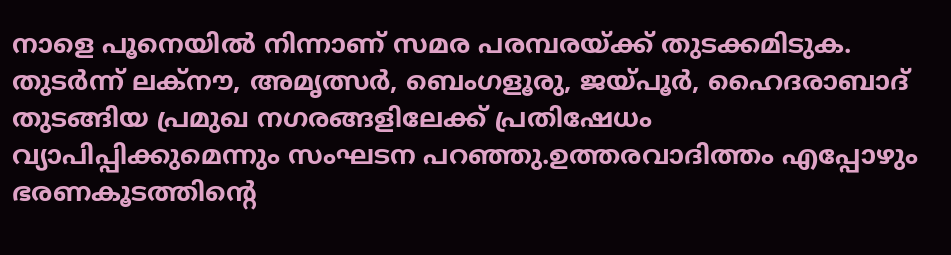നാളെ പൂനെയിൽ നിന്നാണ് സമര പരമ്പരയ്ക്ക് തുടക്കമിടുക. തുടർന്ന് ലക്നൗ, അമൃത്സർ, ബെംഗളൂരു, ജയ്പൂർ, ഹൈദരാബാദ് തുടങ്ങിയ പ്രമുഖ നഗരങ്ങളിലേക്ക് പ്രതിഷേധം വ്യാപിപ്പിക്കുമെന്നും സംഘടന പറഞ്ഞു.ഉത്തരവാദിത്തം എപ്പോഴും ഭരണകൂടത്തിന്റെ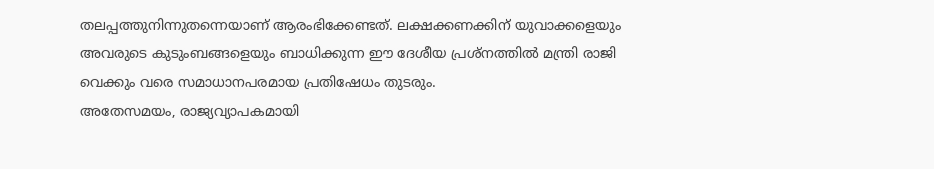തലപ്പത്തുനിന്നുതന്നെയാണ് ആരംഭിക്കേണ്ടത്. ലക്ഷക്കണക്കിന് യുവാക്കളെയും അവരുടെ കുടുംബങ്ങളെയും ബാധിക്കുന്ന ഈ ദേശീയ പ്രശ്നത്തിൽ മന്ത്രി രാജി വെക്കും വരെ സമാധാനപരമായ പ്രതിഷേധം തുടരും.
അതേസമയം, രാജ്യവ്യാപകമായി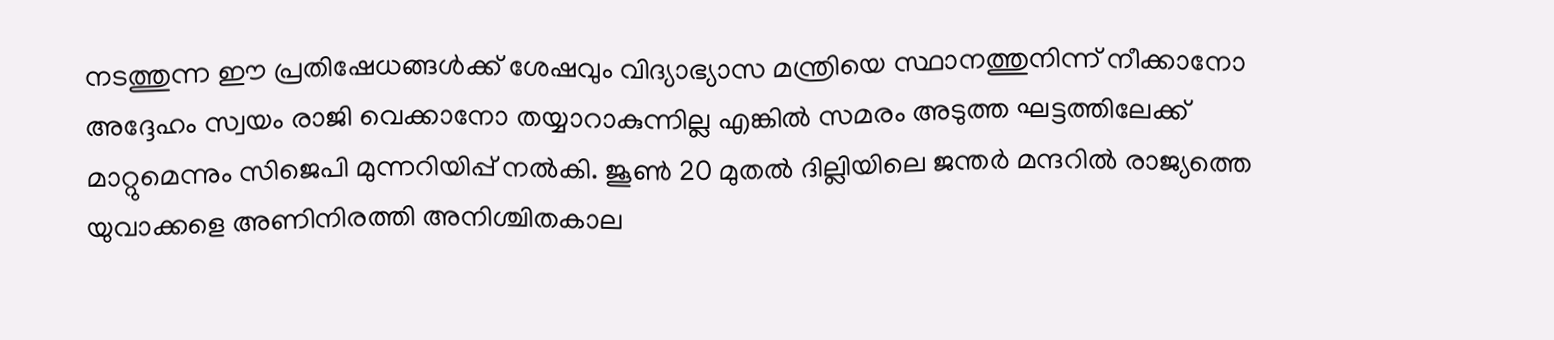നടത്തുന്ന ഈ പ്രതിഷേധങ്ങൾക്ക് ശേഷവും വിദ്യാഭ്യാസ മന്ത്രിയെ സ്ഥാനത്തുനിന്ന് നീക്കാനോ അദ്ദേഹം സ്വയം രാജി വെക്കാനോ തയ്യാറാകുന്നില്ല എങ്കിൽ സമരം അടുത്ത ഘട്ടത്തിലേക്ക് മാറ്റുമെന്നും സിജെപി മുന്നറിയിപ്പ് നൽകി. ജൂൺ 20 മുതൽ ദില്ലിയിലെ ജന്തർ മന്ദറിൽ രാജ്യത്തെ യുവാക്കളെ അണിനിരത്തി അനിശ്ചിതകാല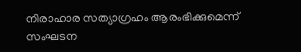നിരാഹാര സത്യാഗ്രഹം ആരംഭിക്കുമെന്ന് സംഘടന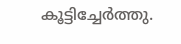കൂട്ടിച്ചേർത്തു.